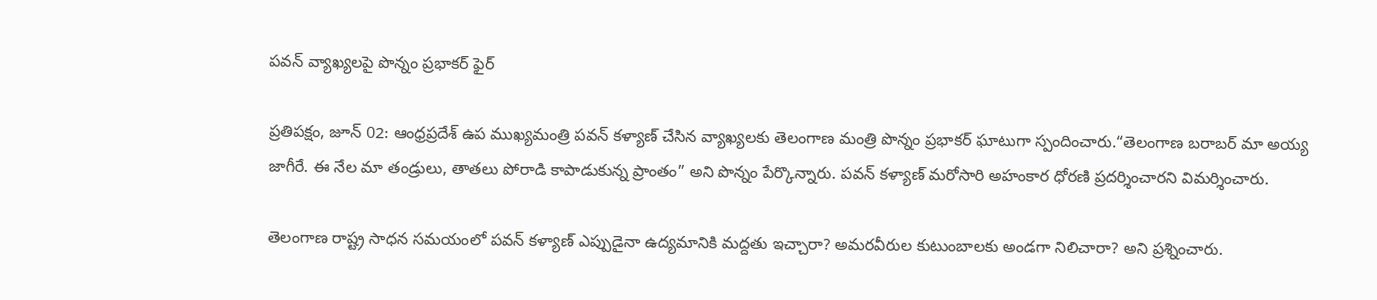పవన్ వ్యాఖ్యలపై పొన్నం ప్రభాకర్ ఫైర్

ప్రతిపక్షం, జూన్ 02: ఆంధ్రప్రదేశ్ ఉప ముఖ్యమంత్రి పవన్ కళ్యాణ్ చేసిన వ్యాఖ్యలకు తెలంగాణ మంత్రి పొన్నం ప్రభాకర్ ఘాటుగా స్పందించారు.“తెలంగాణ బరాబర్ మా అయ్య జాగీరే. ఈ నేల మా తండ్రులు, తాతలు పోరాడి కాపాడుకున్న ప్రాంతం” అని పొన్నం పేర్కొన్నారు. పవన్ కళ్యాణ్ మరోసారి అహంకార ధోరణి ప్రదర్శించారని విమర్శించారు.

తెలంగాణ రాష్ట్ర సాధన సమయంలో పవన్ కళ్యాణ్ ఎప్పుడైనా ఉద్యమానికి మద్దతు ఇచ్చారా? అమరవీరుల కుటుంబాలకు అండగా నిలిచారా? అని ప్రశ్నించారు.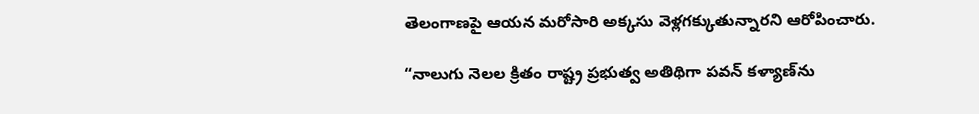తెలంగాణపై ఆయన మరోసారి అక్కసు వెళ్లగక్కుతున్నారని ఆరోపించారు.

“నాలుగు నెలల క్రితం రాష్ట్ర ప్రభుత్వ అతిథిగా పవన్ కళ్యాణ్‌ను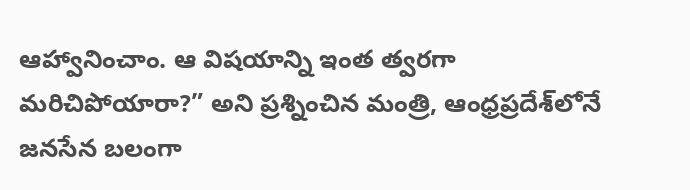ఆహ్వానించాం. ఆ విషయాన్ని ఇంత త్వరగా మరిచిపోయారా?” అని ప్రశ్నించిన మంత్రి, ఆంధ్రప్రదేశ్‌లోనే జనసేన బలంగా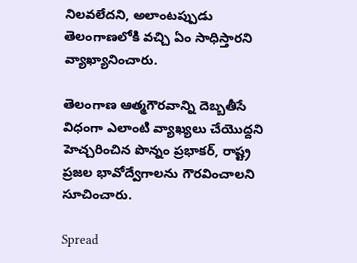నిలవలేదని, అలాంటప్పుడు తెలంగాణలోకి వచ్చి ఏం సాధిస్తారని వ్యాఖ్యానించారు.

తెలంగాణ ఆత్మగౌరవాన్ని దెబ్బతీసే విధంగా ఎలాంటి వ్యాఖ్యలు చేయొద్దని హెచ్చరించిన పొన్నం ప్రభాకర్, రాష్ట్ర ప్రజల భావోద్వేగాలను గౌరవించాలని సూచించారు.

Spread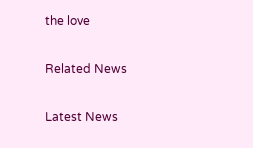the love

Related News

Latest News